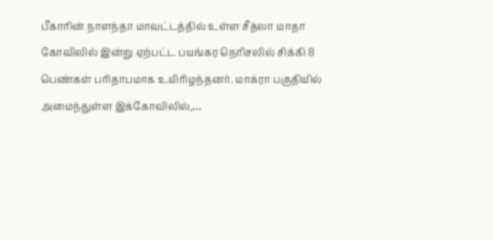பீகாரின் நாளந்தா மாவட்டத்தில் உள்ள சீத்லா மாதா கோவிலில் இன்று ஏற்பட்ட பயங்கர நெரிசலில் சிக்கி 8 பெண்கள் பரிதாபமாக உயிரிழந்தனர். மாக்ரா பகுதியில் அமைந்துள்ள இக்கோவிலில்,…